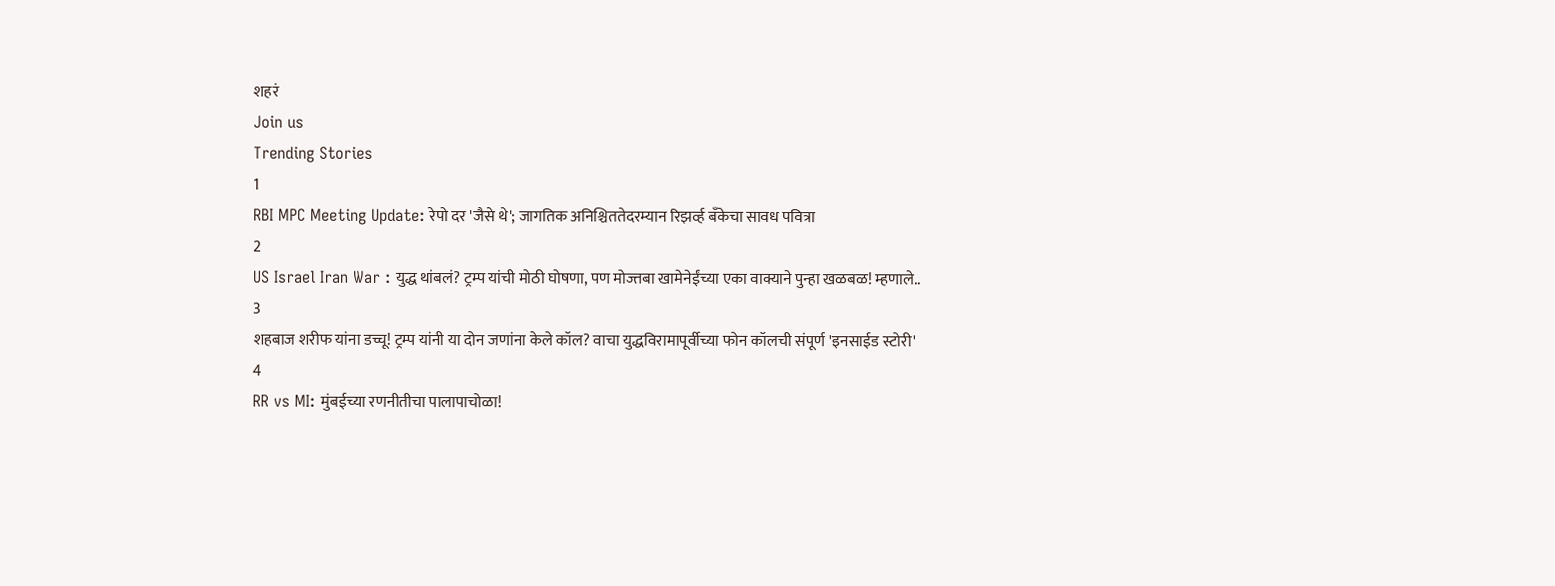शहरं
Join us
Trending Stories
1
RBI MPC Meeting Update: रेपो दर 'जैसे थे'; जागतिक अनिश्चिततेदरम्यान रिझर्व्ह बँकेचा सावध पवित्रा
2
US Israel Iran War : युद्ध थांबलं? ट्रम्प यांची मोठी घोषणा, पण मोज्तबा खामेनेईंच्या एका वाक्याने पुन्हा खळबळ! म्हणाले..
3
शहबाज शरीफ यांना डच्चू! ट्रम्प यांनी या दोन जणांना केले कॉल? वाचा युद्धविरामापूर्वीच्या फोन कॉलची संपूर्ण 'इनसाईड स्टोरी'
4
RR vs MI: मुंबईच्या रणनीतीचा पालापाचोळा!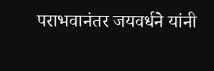पराभवानंतर जयवर्धने यांनी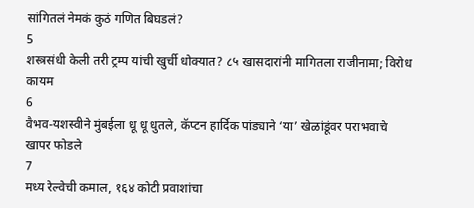सांगितलं नेमकं कुठं गणित बिघडलं?
5
शस्त्रसंधी केली तरी ट्रम्प यांची खुर्ची धोक्यात? ८५ खासदारांनी मागितला राजीनामा; विरोध कायम
6
वैभव-यशस्वीने मुंबईला धू धू धुतले, कॅप्टन हार्दिक पांड्याने ‘या’ खेळांडूंवर पराभवाचे खापर फोडले
7
मध्य रेल्वेची कमाल, १६४ कोटी प्रवाशांचा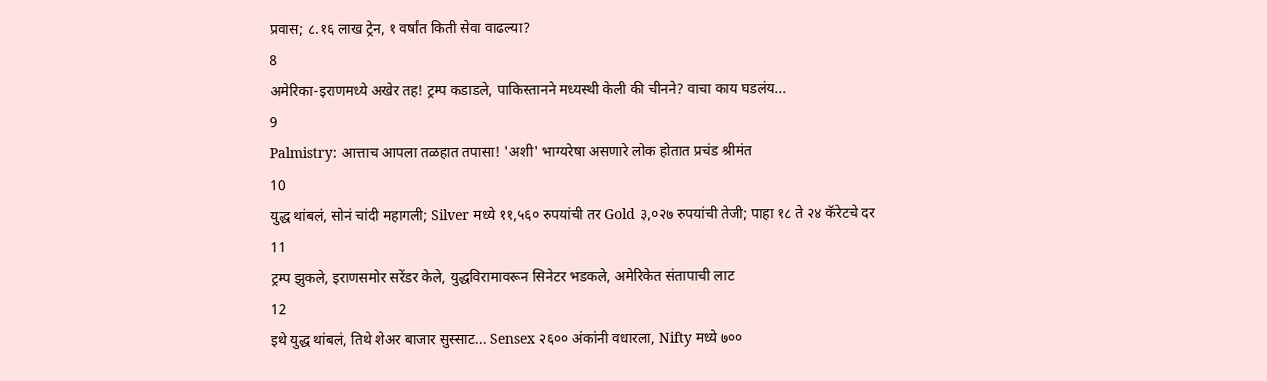प्रवास; ८.१६ लाख ट्रेन, १ वर्षांत किती सेवा वाढल्या?
8
अमेरिका-इराणमध्ये अखेर तह! ट्रम्प कडाडले, पाकिस्तानने मध्यस्थी केली की चीनने? वाचा काय घडलंय...
9
Palmistry: आत्ताच आपला तळहात तपासा! 'अशी' भाग्यरेषा असणारे लोक होतात प्रचंड श्रीमंत
10
युद्ध थांबलं, सोनं चांदी महागली; Silver मध्ये ११,५६० रुपयांची तर Gold ३,०२७ रुपयांची तेजी; पाहा १८ ते २४ कॅरेटचे दर
11
ट्रम्प झुकले, इराणसमोर सरेंडर केले, युद्धविरामावरून सिनेटर भडकले, अमेरिकेत संतापाची लाट
12
इथे युद्ध थांबलं, तिथे शेअर बाजार सुस्साट... Sensex २६०० अंकांनी वधारला, Nifty मध्ये ७००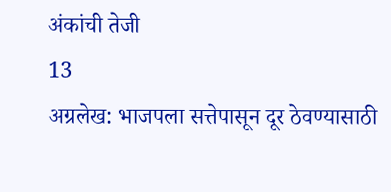अंकांची तेजी
13
अग्रलेख: भाजपला सत्तेपासून दूर ठेवण्यासाठी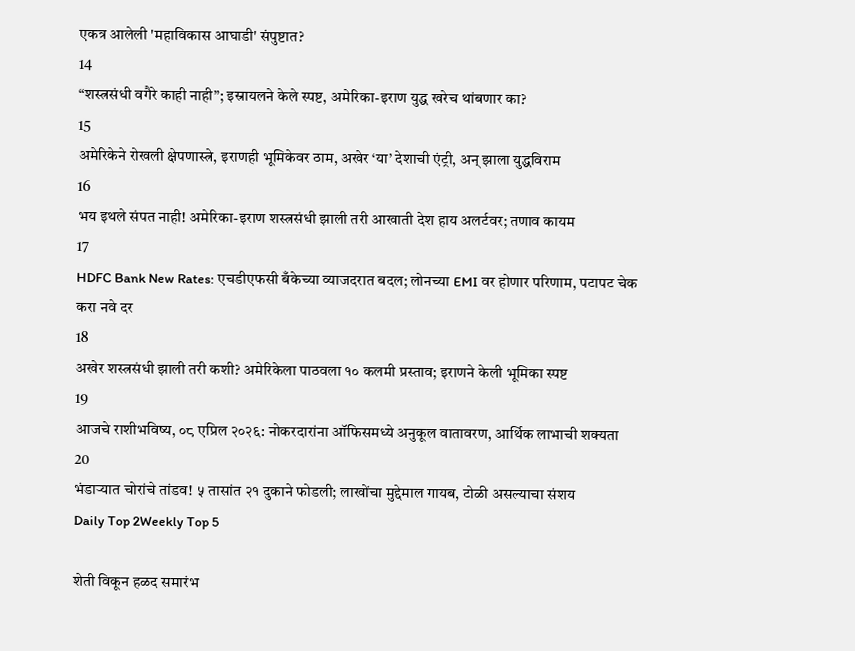एकत्र आलेली 'महाविकास आघाडी' संपुष्टात?
14
“शस्त्रसंधी वगैरे काही नाही”; इस्रायलने केले स्पष्ट, अमेरिका-इराण युद्ध खरेच थांबणार का?
15
अमेरिकेने रोखली क्षेपणास्त्रे, इराणही भूमिकेवर ठाम, अखेर ‘या’ देशाची एंट्री, अन् झाला युद्धविराम
16
भय इथले संपत नाही! अमेरिका-इराण शस्त्रसंधी झाली तरी आखाती देश हाय अलर्टवर; तणाव कायम
17
HDFC Bank New Rates: एचडीएफसी बँकेच्या व्याजदरात बदल; लोनच्या EMI वर होणार परिणाम, पटापट चेक करा नवे दर
18
अखेर शस्त्रसंधी झाली तरी कशी? अमेरिकेला पाठवला १० कलमी प्रस्ताव; इराणने केली भूमिका स्पष्ट
19
आजचे राशीभविष्य, ०८ एप्रिल २०२६: नोकरदारांना ऑफिसमध्ये अनुकूल वातावरण, आर्थिक लाभाची शक्यता
20
भंडाऱ्यात चोरांचे तांडव! ५ तासांत २१ दुकाने फोडली; लाखोंचा मुद्देमाल गायब, टोळी असल्याचा संशय
Daily Top 2Weekly Top 5

शेती विकून हळद समारंभ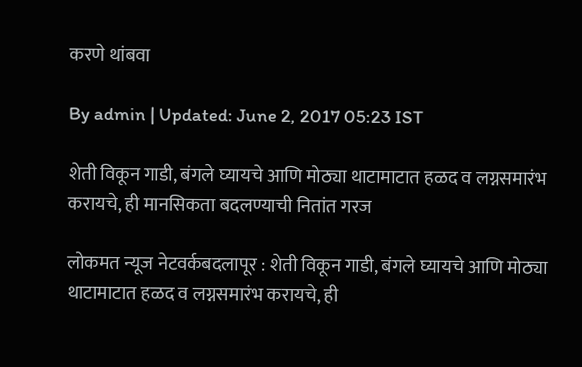करणे थांबवा

By admin | Updated: June 2, 2017 05:23 IST

शेती विकून गाडी, बंगले घ्यायचे आणि मोठ्या थाटामाटात हळद व लग्नसमारंभ करायचे, ही मानसिकता बदलण्याची नितांत गरज

लोकमत न्यूज नेटवर्कबदलापूर : शेती विकून गाडी, बंगले घ्यायचे आणि मोठ्या थाटामाटात हळद व लग्नसमारंभ करायचे, ही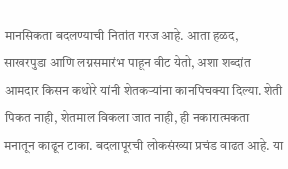मानसिकता बदलण्याची नितांत गरज आहे. आता हळद, साखरपुडा आणि लग्नसमारंभ पाहून वीट येतो, अशा शब्दांत आमदार किसन कथोरे यांनी शेतकऱ्यांना कानपिचक्या दिल्या. शेती पिकत नाही, शेतमाल विकला जात नाही, ही नकारात्मकता मनातून काढून टाका. बदलापूरची लोकसंख्या प्रचंड वाढत आहे. या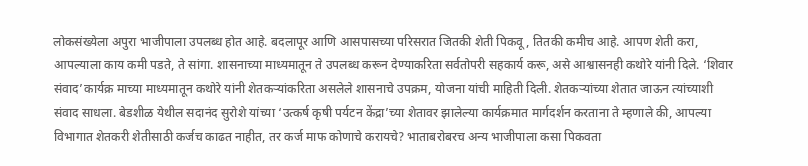लोकसंख्येला अपुरा भाजीपाला उपलब्ध होत आहे. बदलापूर आणि आसपासच्या परिसरात जितकी शेती पिकवू, तितकी कमीच आहे. आपण शेती करा, आपल्याला काय कमी पडते, ते सांगा. शासनाच्या माध्यमातून ते उपलब्ध करून देण्याकरिता सर्वतोपरी सहकार्य करू, असे आश्वासनही कथोरे यांनी दिले. ‘शिवार संवाद’कार्यक्र माच्या माध्यमातून कथोरे यांनी शेतकऱ्यांकरिता असलेले शासनाचे उपक्रम, योजना यांची माहिती दिली. शेतकऱ्यांच्या शेतात जाऊन त्यांच्याशी संवाद साधला. बेडशीळ येथील सदानंद सुरोशे यांच्या ‘उत्कर्ष कृषी पर्यटन केंद्रा’च्या शेतावर झालेल्या कार्यक्रमात मार्गदर्शन करताना ते म्हणाले की, आपल्या विभागात शेतकरी शेतीसाठी कर्जच काढत नाहीत, तर कर्ज माफ कोणाचे करायचे? भाताबरोबरच अन्य भाजीपाला कसा पिकवता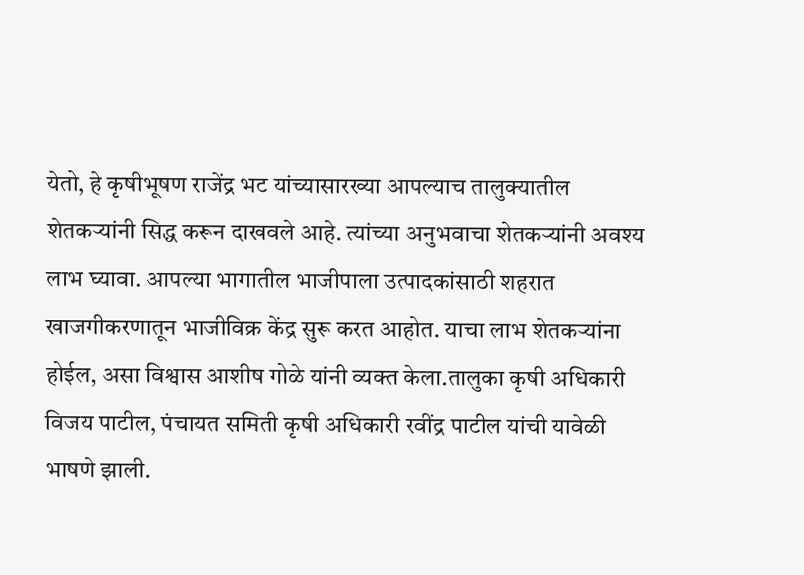येतो, हे कृषीभूषण राजेंद्र भट यांच्यासारख्या आपल्याच तालुक्यातील शेतकऱ्यांनी सिद्ध करून दाखवले आहे. त्यांच्या अनुभवाचा शेतकऱ्यांनी अवश्य लाभ घ्यावा. आपल्या भागातील भाजीपाला उत्पादकांसाठी शहरात खाजगीकरणातून भाजीविक्र केंद्र सुरू करत आहोत. याचा लाभ शेतकऱ्यांना होईल, असा विश्वास आशीष गोळे यांनी व्यक्त केला.तालुका कृषी अधिकारी विजय पाटील, पंचायत समिती कृषी अधिकारी रवींद्र पाटील यांची यावेळी भाषणे झाली.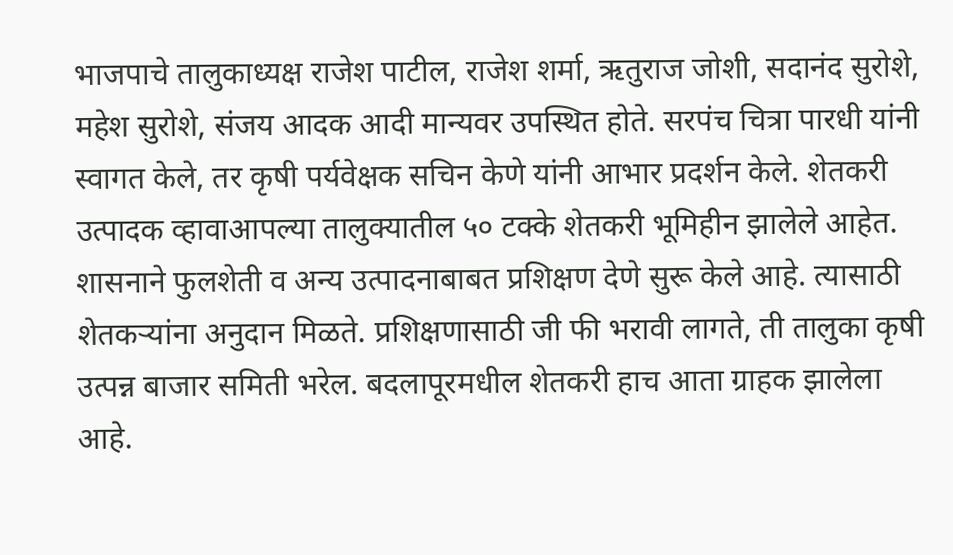भाजपाचे तालुकाध्यक्ष राजेश पाटील, राजेश शर्मा, ऋतुराज जोशी, सदानंद सुरोशे, महेश सुरोशे, संजय आदक आदी मान्यवर उपस्थित होते. सरपंच चित्रा पारधी यांनी स्वागत केले, तर कृषी पर्यवेक्षक सचिन केणे यांनी आभार प्रदर्शन केले. शेतकरी उत्पादक व्हावाआपल्या तालुक्यातील ५० टक्के शेतकरी भूमिहीन झालेले आहेत. शासनाने फुलशेती व अन्य उत्पादनाबाबत प्रशिक्षण देणे सुरू केले आहे. त्यासाठी शेतकऱ्यांना अनुदान मिळते. प्रशिक्षणासाठी जी फी भरावी लागते, ती तालुका कृषी उत्पन्न बाजार समिती भरेल. बदलापूरमधील शेतकरी हाच आता ग्राहक झालेला आहे.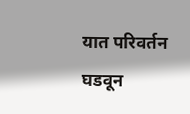यात परिवर्तन घडवून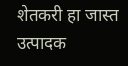शेतकरी हा जास्त उत्पादक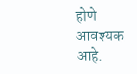होणे आवश्यक आहे.